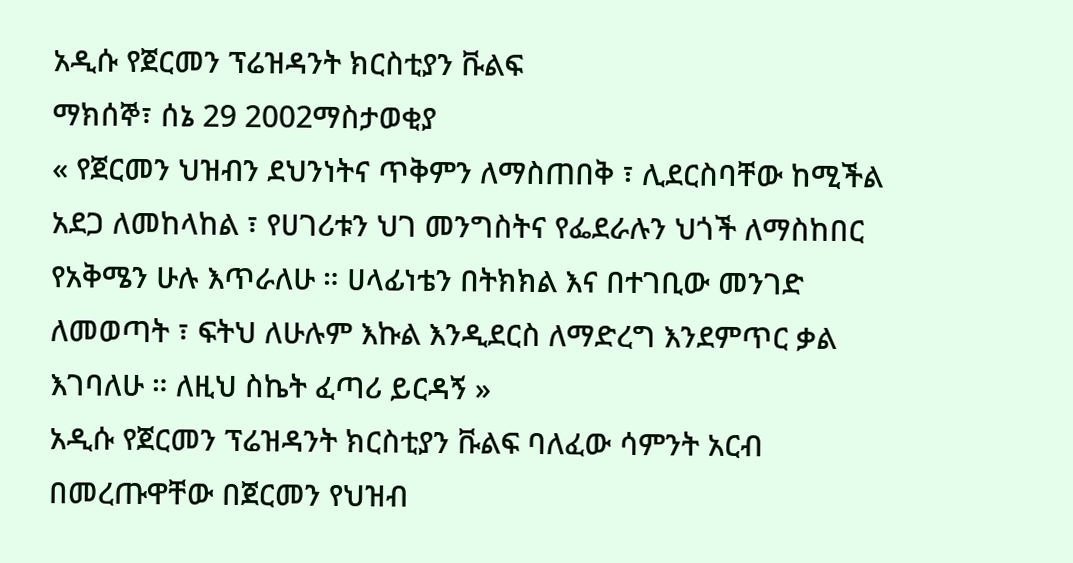አዲሱ የጀርመን ፕሬዝዳንት ክርስቲያን ቩልፍ
ማክሰኞ፣ ሰኔ 29 2002ማስታወቂያ
« የጀርመን ህዝብን ደህንነትና ጥቅምን ለማስጠበቅ ፣ ሊደርስባቸው ከሚችል አደጋ ለመከላከል ፣ የሀገሪቱን ህገ መንግስትና የፌደራሉን ህጎች ለማስከበር የአቅሜን ሁሉ እጥራለሁ ። ሀላፊነቴን በትክክል እና በተገቢው መንገድ ለመወጣት ፣ ፍትህ ለሁሉም እኩል እንዲደርስ ለማድረግ እንደምጥር ቃል እገባለሁ ። ለዚህ ስኬት ፈጣሪ ይርዳኝ »
አዲሱ የጀርመን ፕሬዝዳንት ክርስቲያን ቩልፍ ባለፈው ሳምንት አርብ በመረጡዋቸው በጀርመን የህዝብ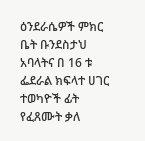ዕንደራሴዎች ምክር ቤት ቡንደስታህ አባላትና በ 16 ቱ ፌደራል ክፍላተ ሀገር ተወካዮች ፊት የፈጸሙት ቃለ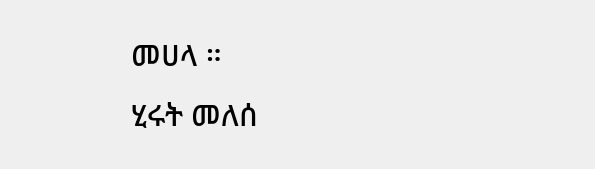መሀላ ።
ሂሩት መለሰ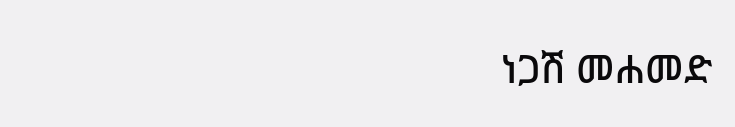ነጋሽ መሐመድ